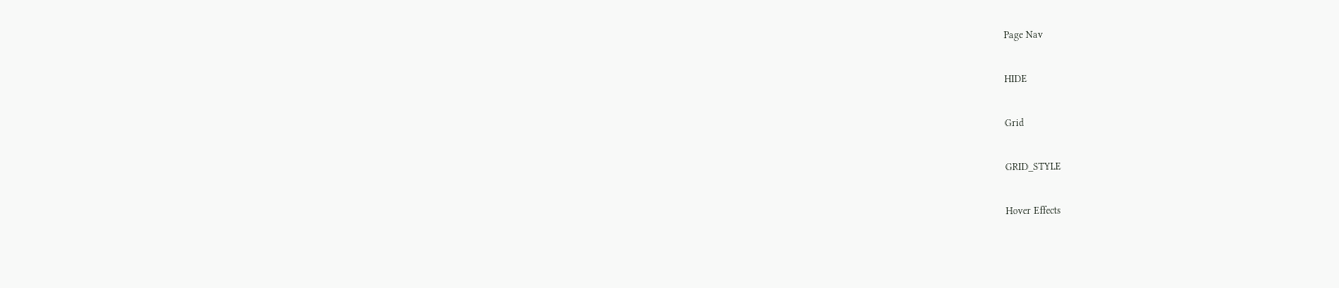Page Nav

HIDE

Grid

GRID_STYLE

Hover Effects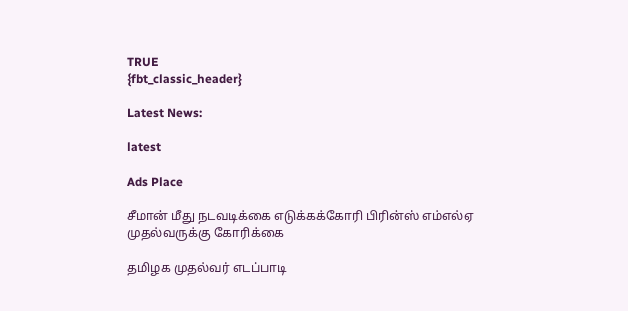TRUE
{fbt_classic_header}

Latest News:

latest

Ads Place

சீமான் மீது நடவடிக்கை எடுக்கக்கோரி பிரின்ஸ் எம்எல்ஏ முதல்வருக்கு கோரிக்கை

தமிழக முதல்வர் எடப்பாடி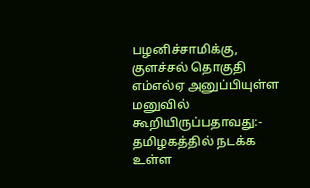பழனிச்சாமிக்கு, குளச்சல் தொகுதி எம்எல்ஏ அனுப்பியுள்ள மனுவில் கூறியிருப்பதாவது:- தமிழகத்தில் நடக்க உள்ள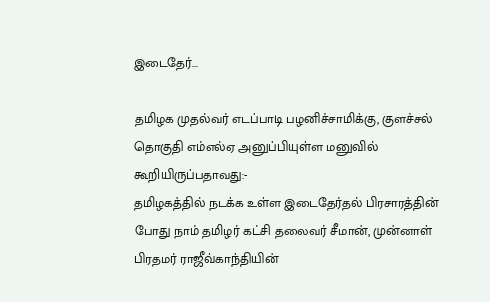இடைதேர்...

தமிழக முதல்வர் எடப்பாடி பழனிச்சாமிக்கு, குளச்சல் தொகுதி எம்எல்ஏ அனுப்பியுள்ள மனுவில் கூறியிருப்பதாவது:-
தமிழகத்தில் நடக்க உள்ள இடைதேர்தல் பிரசாரத்தின் போது நாம் தமிழர் கட்சி தலைவர் சீமான், முன்னாள் பிரதமர் ராஜீவ்காந்தியின்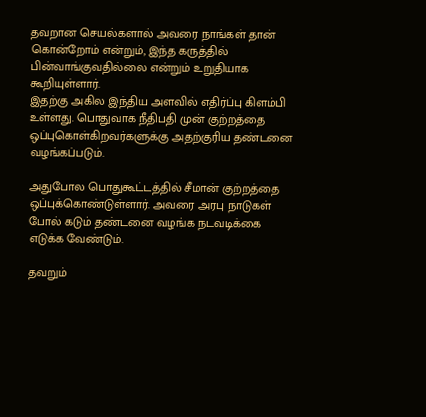தவறான செயல்களால் அவரை நாங்கள் தான் கொன்றோம் என்றும், இந்த கருத்தில் பின்வாங்குவதில்லை என்றும் உறுதியாக கூறியுள்ளார்.
இதற்கு அகில இந்திய அளவில் எதிர்ப்பு கிளம்பி உள்ளது. பொதுவாக நீதிபதி முன் குற்றத்தை ஒப்புகொள்கிறவர்களுக்கு அதற்குரிய தண்டனை வழங்கப்படும்.

அதுபோல பொதுகூட்டத்தில் சீமான் குற்றத்தை ஒப்புக்கொண்டுள்ளார். அவரை அரபு நாடுகள் போல் கடும் தண்டனை வழங்க நடவடிக்கை எடுக்க வேண்டும்.

தவறும்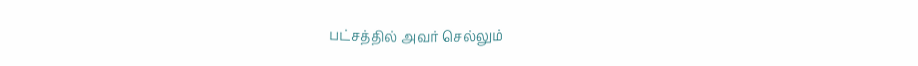பட்சத்தில் அவர் செல்லும்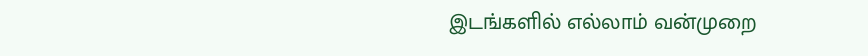இடங்களில் எல்லாம் வன்முறை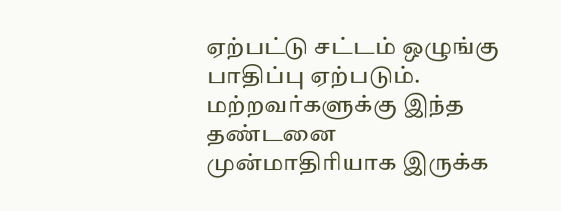ஏற்பட்டு சட்டம் ஒழுங்கு பாதிப்பு ஏற்படும். மற்றவர்களுக்கு இந்த தண்டனை முன்மாதிரியாக இருக்க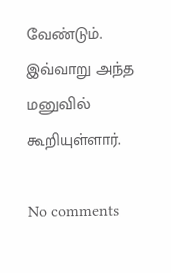வேண்டும்.
இவ்வாறு அந்த மனுவில் கூறியுள்ளார்.

No comments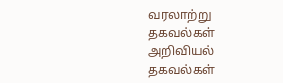வரலாற்று தகவல்கள்
அறிவியல் தகவல்கள்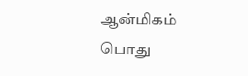ஆன்மிகம்
பொது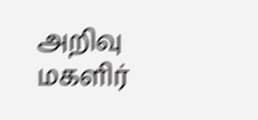அறிவு
மகளிர்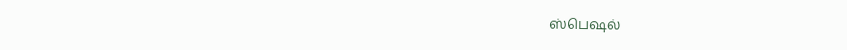ஸ்பெஷல்